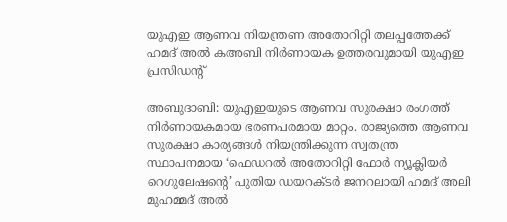യുഎഇ ആണവ നിയന്ത്രണ അതോറിറ്റി തലപ്പത്തേക്ക് ഹമദ് അല്‍ കഅബി നിര്‍ണായക ഉത്തരവുമായി യുഎഇ പ്രസിഡന്റ്

അബുദാബി: യുഎഇയുടെ ആണവ സുരക്ഷാ രംഗത്ത് നിര്‍ണായകമായ ഭരണപരമായ മാറ്റം. രാജ്യത്തെ ആണവ സുരക്ഷാ കാര്യങ്ങള്‍ നിയന്ത്രിക്കുന്ന സ്വതന്ത്ര സ്ഥാപനമായ ‘ഫെഡറല്‍ അതോറിറ്റി ഫോര്‍ ന്യൂക്ലിയര്‍ റെഗുലേഷന്റെ’ പുതിയ ഡയറക്ടര്‍ ജനറലായി ഹമദ് അലി മുഹമ്മദ് അല്‍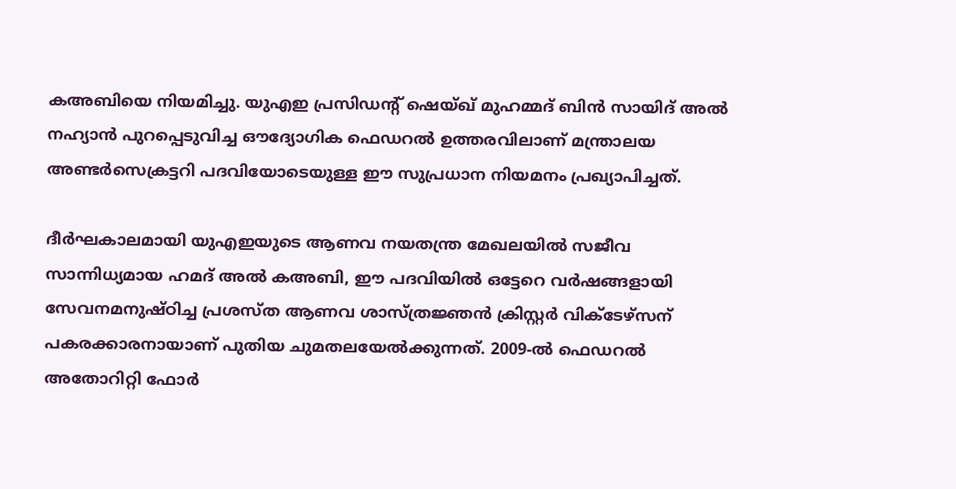കഅബിയെ നിയമിച്ചു. യുഎഇ പ്രസിഡന്റ് ഷെയ്ഖ് മുഹമ്മദ് ബിന്‍ സായിദ് അല്‍ നഹ്യാന്‍ പുറപ്പെടുവിച്ച ഔദ്യോഗിക ഫെഡറല്‍ ഉത്തരവിലാണ് മന്ത്രാലയ അണ്ടര്‍സെക്രട്ടറി പദവിയോടെയുള്ള ഈ സുപ്രധാന നിയമനം പ്രഖ്യാപിച്ചത്.

ദീര്‍ഘകാലമായി യുഎഇയുടെ ആണവ നയതന്ത്ര മേഖലയില്‍ സജീവ സാന്നിധ്യമായ ഹമദ് അല്‍ കഅബി, ഈ പദവിയില്‍ ഒട്ടേറെ വര്‍ഷങ്ങളായി സേവനമനുഷ്ഠിച്ച പ്രശസ്ത ആണവ ശാസ്ത്രജ്ഞന്‍ ക്രിസ്റ്റര്‍ വിക്ടേഴ്‌സന് പകരക്കാരനായാണ് പുതിയ ചുമതലയേല്‍ക്കുന്നത്. 2009-ല്‍ ഫെഡറല്‍ അതോറിറ്റി ഫോര്‍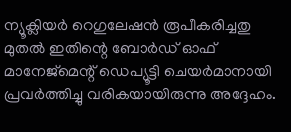ന്യൂക്ലിയര്‍ റെഗുലേഷന്‍ രൂപീകരിച്ചതു മുതല്‍ ഇതിന്റെ ബോര്‍ഡ് ഓഫ് മാനേജ്മെന്റ് ഡെപ്യൂട്ടി ചെയര്‍മാനായി പ്രവര്‍ത്തിച്ചു വരികയായിരുന്നു അദ്ദേഹം.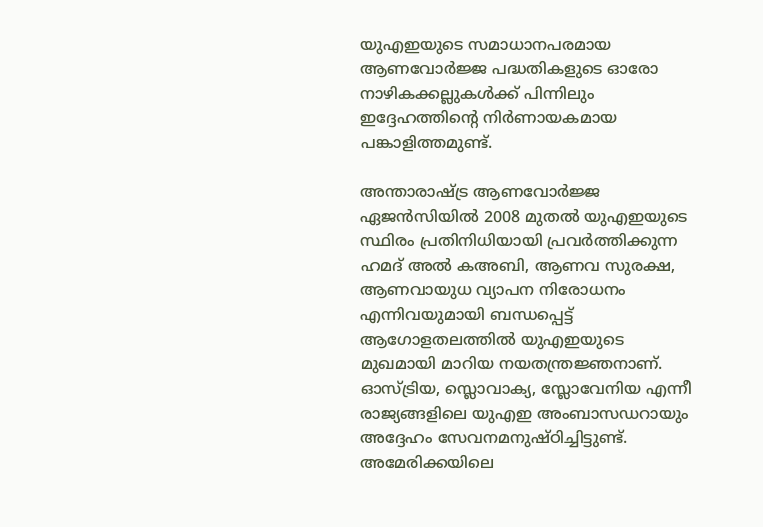യുഎഇയുടെ സമാധാനപരമായ ആണവോര്‍ജ്ജ പദ്ധതികളുടെ ഓരോ നാഴികക്കല്ലുകള്‍ക്ക് പിന്നിലും ഇദ്ദേഹത്തിന്റെ നിര്‍ണായകമായ പങ്കാളിത്തമുണ്ട്.

അന്താരാഷ്ട്ര ആണവോര്‍ജ്ജ ഏജന്‍സിയില്‍ 2008 മുതല്‍ യുഎഇയുടെ സ്ഥിരം പ്രതിനിധിയായി പ്രവര്‍ത്തിക്കുന്ന ഹമദ് അല്‍ കഅബി, ആണവ സുരക്ഷ, ആണവായുധ വ്യാപന നിരോധനം എന്നിവയുമായി ബന്ധപ്പെട്ട് ആഗോളതലത്തില്‍ യുഎഇയുടെ മുഖമായി മാറിയ നയതന്ത്രജ്ഞനാണ്. ഓസ്ട്രിയ, സ്ലൊവാക്യ, സ്ലോവേനിയ എന്നീ രാജ്യങ്ങളിലെ യുഎഇ അംബാസഡറായും അദ്ദേഹം സേവനമനുഷ്ഠിച്ചിട്ടുണ്ട്. അമേരിക്കയിലെ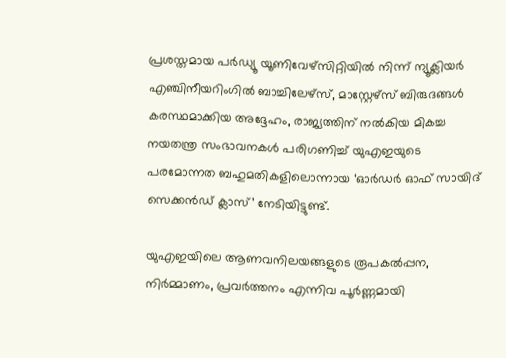പ്രശസ്തമായ പര്‍ഡ്യൂ യൂണിവേഴ്‌സിറ്റിയില്‍ നിന്ന് ന്യൂക്ലിയര്‍ എഞ്ചിനീയറിംഗില്‍ ബാച്ചിലേഴ്‌സ്, മാസ്റ്റേഴ്‌സ് ബിരുദങ്ങള്‍ കരസ്ഥമാക്കിയ അദ്ദേഹം, രാജ്യത്തിന് നല്‍കിയ മികച്ച നയതന്ത്ര സംഭാവനകള്‍ പരിഗണിച്ച് യുഎഇയുടെ പരമോന്നത ബഹുമതികളിലൊന്നായ ‘ഓര്‍ഡര്‍ ഓഫ് സായിദ് സെക്കന്‍ഡ് ക്ലാസ്’ നേടിയിട്ടുണ്ട്.

യുഎഇയിലെ ആണവനിലയങ്ങളുടെ രൂപകല്‍പ്പന, നിര്‍മ്മാണം, പ്രവര്‍ത്തനം എന്നിവ പൂര്‍ണ്ണമായി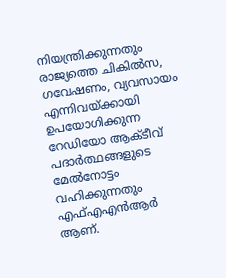നിയന്ത്രിക്കുന്നതും രാജ്യത്തെ ചികില്‍സ, ഗവേഷണം, വ്യവസായം എന്നിവയ്ക്കായി ഉപയോഗിക്കുന്ന റേഡിയോ ആക്ടീവ് പദാര്‍ത്ഥങ്ങളുടെ മേല്‍നോട്ടം വഹിക്കുന്നതും എഫ്എഎന്‍ആര്‍ ആണ്.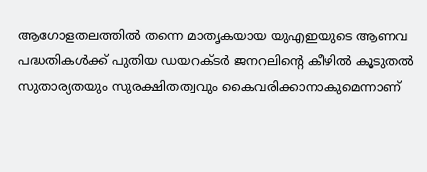ആഗോളതലത്തില്‍ തന്നെ മാതൃകയായ യുഎഇയുടെ ആണവ പദ്ധതികള്‍ക്ക് പുതിയ ഡയറക്ടര്‍ ജനറലിന്റെ കീഴില്‍ കൂടുതല്‍ സുതാര്യതയും സുരക്ഷിതത്വവും കൈവരിക്കാനാകുമെന്നാണ്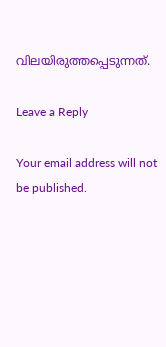വിലയിരുത്തപ്പെടുന്നത്.

Leave a Reply

Your email address will not be published.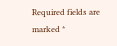Required fields are marked *